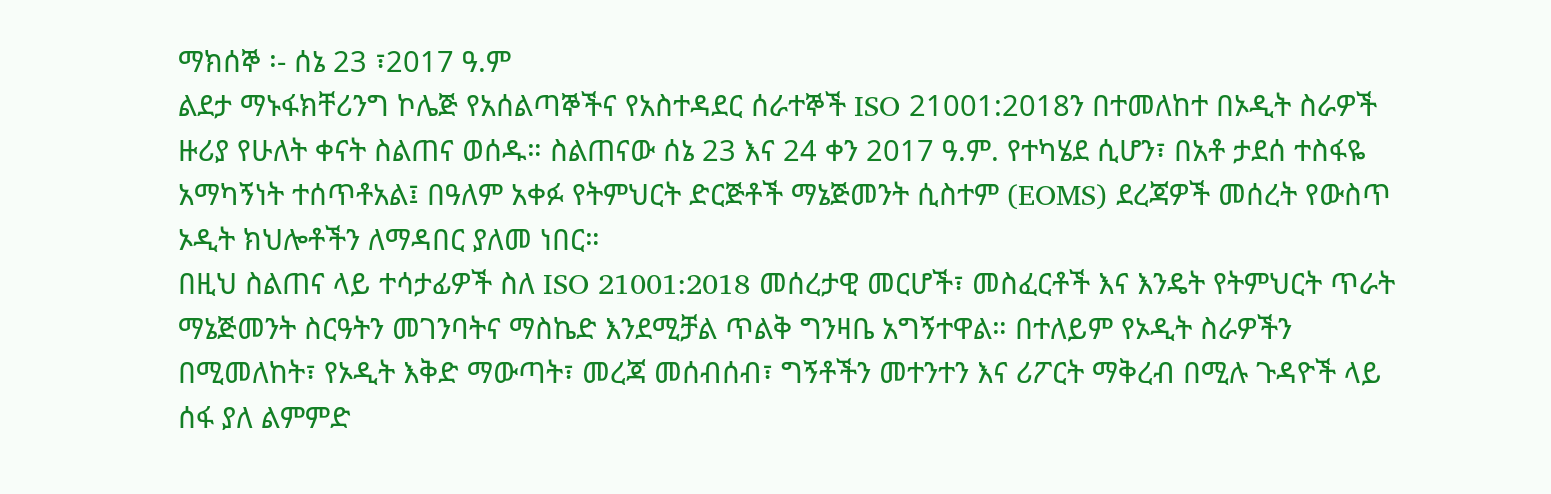ማክሰኞ ፡- ሰኔ 23 ፣2017 ዓ.ም
ልደታ ማኑፋክቸሪንግ ኮሌጅ የአሰልጣኞችና የአስተዳደር ሰራተኞች ISO 21001:2018ን በተመለከተ በኦዲት ስራዎች ዙሪያ የሁለት ቀናት ስልጠና ወሰዱ። ስልጠናው ሰኔ 23 እና 24 ቀን 2017 ዓ.ም. የተካሄደ ሲሆን፣ በአቶ ታደሰ ተስፋዬ አማካኝነት ተሰጥቶአል፤ በዓለም አቀፉ የትምህርት ድርጅቶች ማኔጅመንት ሲስተም (EOMS) ደረጃዎች መሰረት የውስጥ ኦዲት ክህሎቶችን ለማዳበር ያለመ ነበር።
በዚህ ስልጠና ላይ ተሳታፊዎች ስለ ISO 21001:2018 መሰረታዊ መርሆች፣ መስፈርቶች እና እንዴት የትምህርት ጥራት ማኔጅመንት ስርዓትን መገንባትና ማስኬድ እንደሚቻል ጥልቅ ግንዛቤ አግኝተዋል። በተለይም የኦዲት ስራዎችን በሚመለከት፣ የኦዲት እቅድ ማውጣት፣ መረጃ መሰብሰብ፣ ግኝቶችን መተንተን እና ሪፖርት ማቅረብ በሚሉ ጉዳዮች ላይ ሰፋ ያለ ልምምድ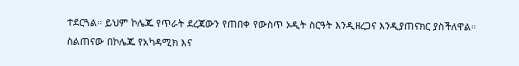ተደርጓል። ይህም ኮሌጁ የጥራት ደረጃውን የጠበቀ የውስጥ ኦዲት ስርዓት እንዲዘረጋና እንዲያጠናክር ያስችለዋል።
ስልጠናው በኮሌጁ የአካዳሚክ እና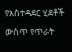የአስተዳደር ሂደቶች ውስጥ የጥራት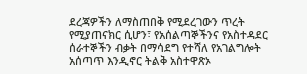ደረጃዎችን ለማስጠበቅ የሚደረገውን ጥረት የሚያጠናክር ሲሆን፣ የአሰልጣኞችንና የአስተዳደር ሰራተኞችን ብቃት በማሳደግ የተሻለ የአገልግሎት አሰጣጥ እንዲኖር ትልቅ አስተዋጽኦ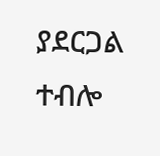ያደርጋል ተብሎ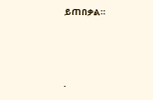ይጠበቃል።



.